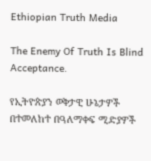Ethiopian Truth Media

The Enemy Of Truth Is Blind Acceptance.

የኢትዮጵያን ወቅታዊ ሁኔታዎች በተመለከተ በዓለማቀፍ ሚድያዎች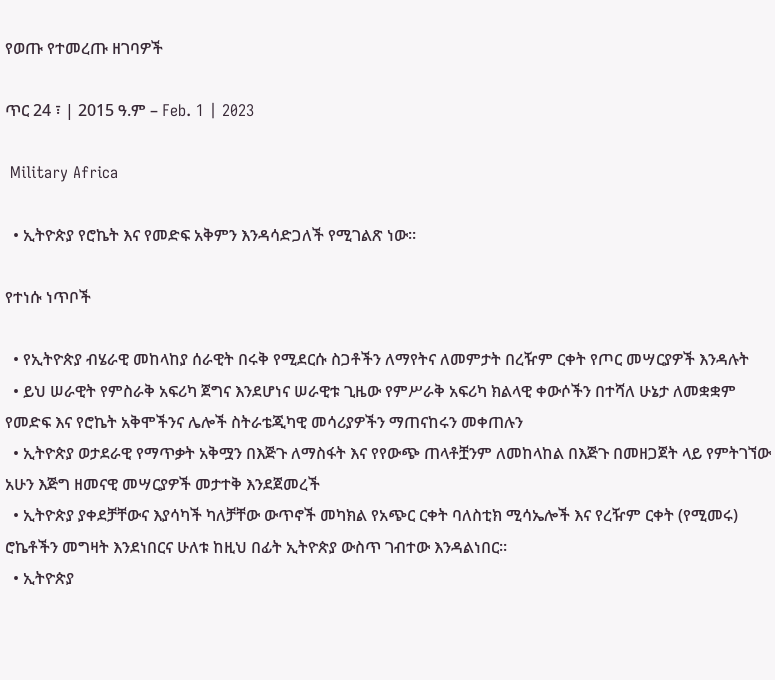የወጡ የተመረጡ ዘገባዎች

ጥር 24 ፣ | 2015 ዓ.ም – Feb. 1 | 2023

 Military Africa

  • ኢትዮጵያ የሮኬት እና የመድፍ አቅምን እንዳሳድጋለች የሚገልጽ ነው።

የተነሱ ነጥቦች

  • የኢትዮጵያ ብሄራዊ መከላከያ ሰራዊት በሩቅ የሚደርሱ ስጋቶችን ለማየትና ለመምታት በረዥም ርቀት የጦር መሣርያዎች እንዳሉት
  • ይህ ሠራዊት የምስራቅ አፍሪካ ጀግና እንደሆነና ሠራዊቱ ጊዜው የምሥራቅ አፍሪካ ክልላዊ ቀውሶችን በተሻለ ሁኔታ ለመቋቋም የመድፍ እና የሮኬት አቅሞችንና ሌሎች ስትራቴጂካዊ መሳሪያዎችን ማጠናከሩን መቀጠሉን
  • ኢትዮጵያ ወታደራዊ የማጥቃት አቅሟን በእጅጉ ለማስፋት እና የየውጭ ጠላቶቿንም ለመከላከል በእጅጉ በመዘጋጀት ላይ የምትገኘው አሁን እጅግ ዘመናዊ መሣርያዎች መታተቅ እንደጀመረች
  • ኢትዮጵያ ያቀደቻቸውና እያሳካች ካለቻቸው ውጥኖች መካክል የአጭር ርቀት ባለስቲክ ሚሳኤሎች እና የረዥም ርቀት (የሚመሩ) ሮኬቶችን መግዛት እንደነበርና ሁለቱ ከዚህ በፊት ኢትዮጵያ ውስጥ ገብተው እንዳልነበር።
  • ኢትዮጵያ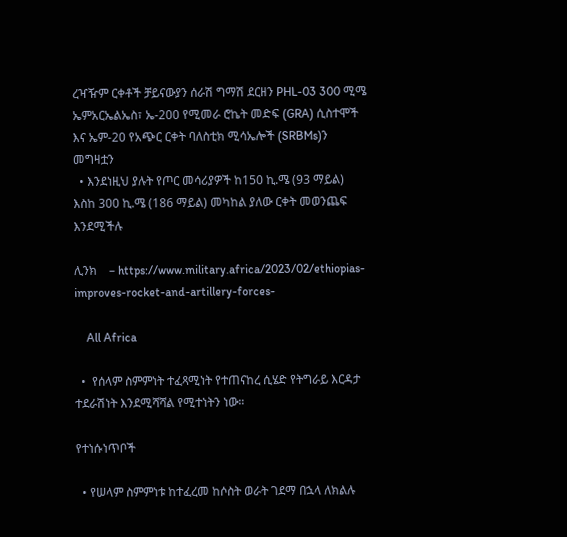ረዣዥም ርቀቶች ቻይናውያን ሰራሽ ግማሽ ደርዘን PHL-03 300 ሚሜ ኤምአርኤልኤስ፣ ኤ-200 የሚመራ ሮኬት መድፍ (GRA) ሲስተሞች እና ኤም-20 የአጭር ርቀት ባለስቲክ ሚሳኤሎች (SRBMs)ን መግዛቷን
  • እንደነዚህ ያሉት የጦር መሳሪያዎች ከ150 ኪ.ሜ (93 ማይል) እስከ 300 ኪ.ሜ (186 ማይል) መካከል ያለው ርቀት መወንጨፍ እንደሚችሉ

ሊንክ    – https://www.military.africa/2023/02/ethiopias-improves-rocket-and-artillery-forces-

    All Africa

  •  የሰላም ስምምነት ተፈጻሚነት የተጠናከረ ሲሄድ የትግራይ እርዳታ ተደራሽነት እንደሚሻሻል የሚተነትን ነው።

የተነሱነጥቦች

  • የሠላም ስምምነቱ ከተፈረመ ከሶስት ወራት ገደማ በኋላ ለክልሉ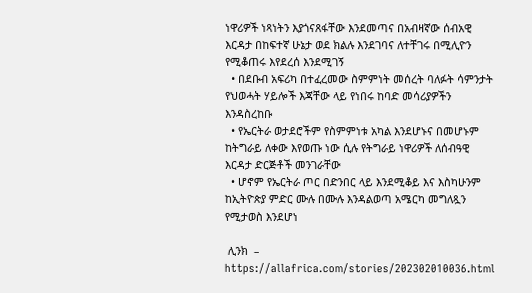ነዋሪዎች ነጻነትን እያጎናጸፋቸው እንደመጣና በአብዛኛው ሰብአዊ እርዳታ በከፍተኛ ሁኔታ ወደ ክልሉ እንደገባና ለተቸገሩ በሚሊዮን የሚቆጠሩ እየደረሰ እንደሚገኝ
  • በደቡብ አፍሪካ በተፈረመው ስምምነት መሰረት ባለፉት ሳምንታት የህወሓት ሃይሎች እጃቸው ላይ የነበሩ ከባድ መሳሪያዎችን እንዳስረከቡ
  • የኤርትራ ወታደሮችም የስምምነቱ አካል እንደሆኑና በመሆኑም ከትግራይ ለቀው እየወጡ ነው ሲሉ የትግራይ ነዋሪዎች ለሰብዓዊ እርዳታ ድርጅቶች መንገራቸው
  • ሆኖም የኤርትራ ጦር በድንበር ላይ እንደሚቆይ እና እስካሁንም ከኢትዮጵያ ምድር ሙሉ በሙሉ እንዳልወጣ አሜርካ መግለጿን የሚታወስ እንደሆነ

 ሊንክ  –  https://allafrica.com/stories/202302010036.html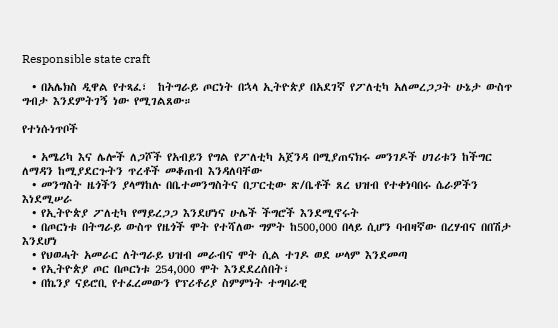Responsible state craft

  • በአሌክስ ዲዋል የተጻፈ፣  ከትግራይ ጦርነት በኋላ ኢትዮጵያ በአደገኛ የፖለቲካ አለመረጋጋት ሁኔታ ውስጥ ግብታ እንደምትገኝ ነው የሚገልጸው።

የተነሱነጥቦች

  • አሜሪካ እና ሌሎች ለጋሾች የአብይን የግል የፖለቲካ አጀንዳ በሚያጠናክሩ መንገዶች ሀገሪቱን ከችግር ለማዳን ከሚያደርጉትን ጥረቶች መቆጠብ እንዳለባቸው
  • መንግስት ዜጎችን ያላማከሉ በቤተመንግስትና በፓርቲው ጽ/ቤቶች ጸረ ህዝብ የተቀነባበሩ ሴራዎችን እነደሚሠራ
  • የኢትዮጵያ ፖለቲካ የማይረጋጋ እንደሆነና ሁሌች ችግሮች እንደሚኖሩት
  • በጦርነቱ በትግራይ ውስጥ የዜጎች ሞት የተሻለው ግምት ከ500,000 በላይ ሲሆን ባብዛኛው በረሃብና በበሽታ እንደሆነ
  • የህወሓት አመራር ለትግራይ ህዝብ መራብና ሞት ሲል ተገዶ ወደ ሠላም እንደመጣ
  • የኢትዮጵያ ጦር በጦርነቱ 254,000 ሞት እንደደረሰበት፣
  • በኬንያ ናይሮቢ የተፈረመውን የፕሪቶሪያ ስምምነት ተግባራዊ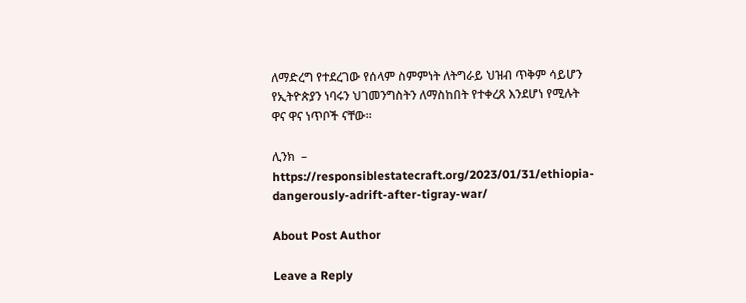ለማድረግ የተደረገው የሰላም ስምምነት ለትግራይ ህዝብ ጥቅም ሳይሆን የኢትዮጵያን ነባሩን ህገመንግስትን ለማስከበት የተቀረጸ እንደሆነ የሚሉት ዋና ዋና ነጥቦች ናቸው።

ሊንክ  –  https://responsiblestatecraft.org/2023/01/31/ethiopia-dangerously-adrift-after-tigray-war/

About Post Author

Leave a Reply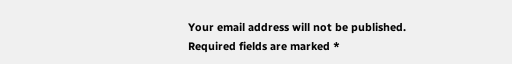Your email address will not be published. Required fields are marked *